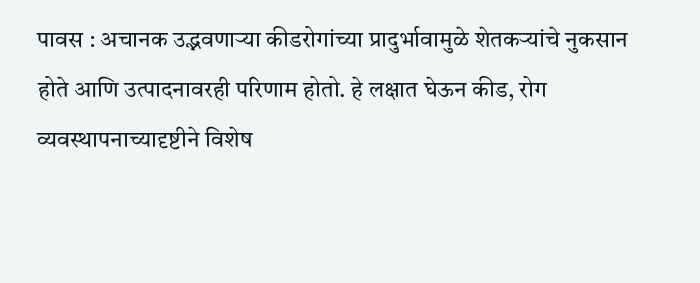पावस : अचानक उद्भवणाऱ्या कीडरोगांच्या प्रादुर्भावामुळे शेतकऱ्यांचे नुकसान होते आणि उत्पादनावरही परिणाम होतो. हे लक्षात घेऊन कीड, रोग व्यवस्थापनाच्यादृष्टीने विशेष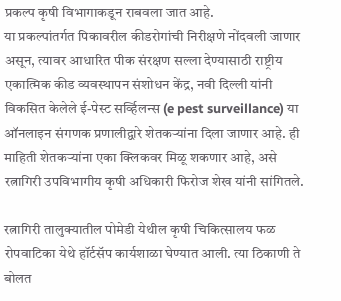प्रकल्प कृषी विभागाकडून राबवला जात आहे.
या प्रकल्पांतर्गत पिकावरील कीडरोगांची निरीक्षणे नोंदवली जाणार असून, त्यावर आधारित पीक संरक्षण सल्ला देण्यासाठी राष्ट्रीय एकात्मिक कीड व्यवस्थापन संशोधन केंद्र, नवी दिल्ली यांनी विकसित केलेले ई-पेस्ट सर्व्हिलन्स (e pest surveillance) या ऑनलाइन संगणक प्रणालीद्वारे शेतकऱ्यांना दिला जाणार आहे. ही माहिती शेतकऱ्यांना एका क्लिकवर मिळू शकणार आहे, असे रत्नागिरी उपविभागीय कृषी अधिकारी फिरोज शेख यांनी सांगितले.

रत्नागिरी तालुक्यातील पोमेडी येथील कृषी चिकित्सालय फळ रोपवाटिका येथे हॉर्टसॅप कार्यशाळा घेण्यात आली. त्या ठिकाणी ते बोलत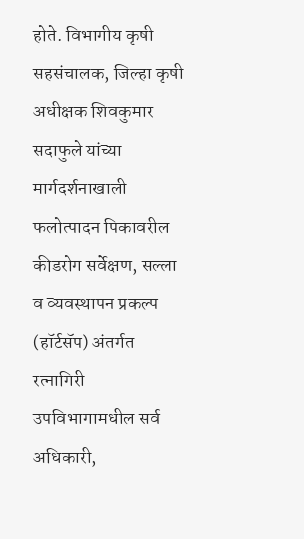होते. विभागीय कृषी सहसंचालक, जिल्हा कृषी अधीक्षक शिवकुमार सदाफुले यांच्या मार्गदर्शनाखाली फलोत्पादन पिकावरील कीडरोग सर्वेक्षण, सल्ला व व्यवस्थापन प्रकल्प (हॉर्टसॅप) अंतर्गत रत्नागिरी उपविभागामधील सर्व अधिकारी,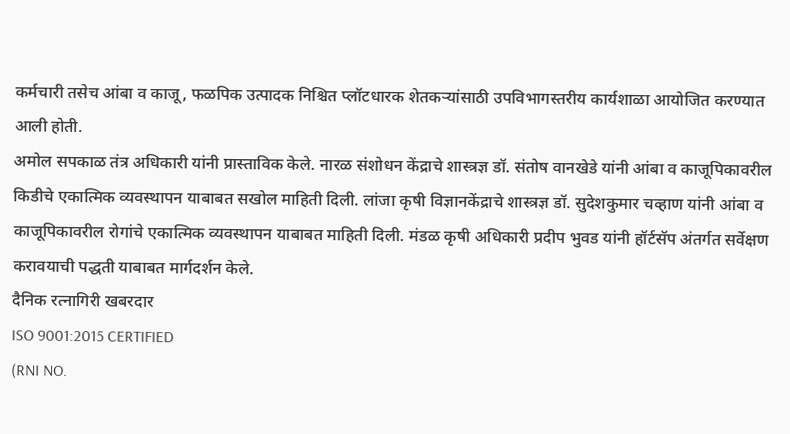कर्मचारी तसेच आंबा व काजू, फळपिक उत्पादक निश्चित प्लॉटधारक शेतकऱ्यांसाठी उपविभागस्तरीय कार्यशाळा आयोजित करण्यात आली होती.
अमोल सपकाळ तंत्र अधिकारी यांनी प्रास्ताविक केले. नारळ संशोधन केंद्राचे शास्त्रज्ञ डॉ. संतोष वानखेडे यांनी आंबा व काजूपिकावरील किडीचे एकात्मिक व्यवस्थापन याबाबत सखोल माहिती दिली. लांजा कृषी विज्ञानकेंद्राचे शास्त्रज्ञ डॉ. सुदेशकुमार चव्हाण यांनी आंबा व काजूपिकावरील रोगांचे एकात्मिक व्यवस्थापन याबाबत माहिती दिली. मंडळ कृषी अधिकारी प्रदीप भुवड यांनी हॉर्टसॅप अंतर्गत सर्वेक्षण करावयाची पद्धती याबाबत मार्गदर्शन केले.
दैनिक रत्नागिरी खबरदार
ISO 9001:2015 CERTIFIED
(RNI NO.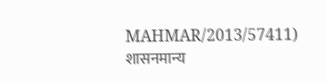MAHMAR/2013/57411)
शासनमान्य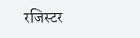रजिस्टर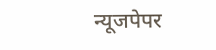न्यूजपेपर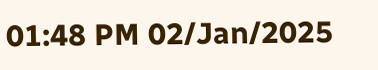01:48 PM 02/Jan/2025